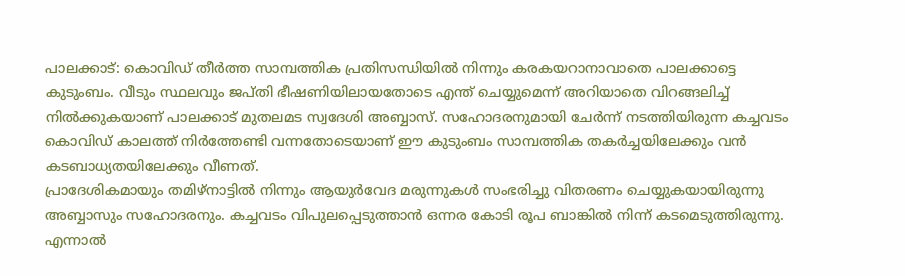പാലക്കാട്: കൊവിഡ് തീർത്ത സാമ്പത്തിക പ്രതിസന്ധിയിൽ നിന്നും കരകയറാനാവാതെ പാലക്കാട്ടെ കുടുംബം. വീടും സ്ഥലവും ജപ്തി ഭീഷണിയിലായതോടെ എന്ത് ചെയ്യുമെന്ന് അറിയാതെ വിറങ്ങലിച്ച് നിൽക്കുകയാണ് പാലക്കാട് മുതലമട സ്വദേശി അബ്ബാസ്. സഹോദരനുമായി ചേർന്ന് നടത്തിയിരുന്ന കച്ചവടം കൊവിഡ് കാലത്ത് നിർത്തേണ്ടി വന്നതോടെയാണ് ഈ കുടുംബം സാമ്പത്തിക തകർച്ചയിലേക്കും വൻ കടബാധ്യതയിലേക്കും വീണത്.
പ്രാദേശികമായും തമിഴ്നാട്ടിൽ നിന്നും ആയുർവേദ മരുന്നുകൾ സംഭരിച്ചു വിതരണം ചെയ്യുകയായിരുന്നു അബ്ബാസും സഹോദരനും. കച്ചവടം വിപുലപ്പെടുത്താൻ ഒന്നര കോടി രൂപ ബാങ്കിൽ നിന്ന് കടമെടുത്തിരുന്നു. എന്നാൽ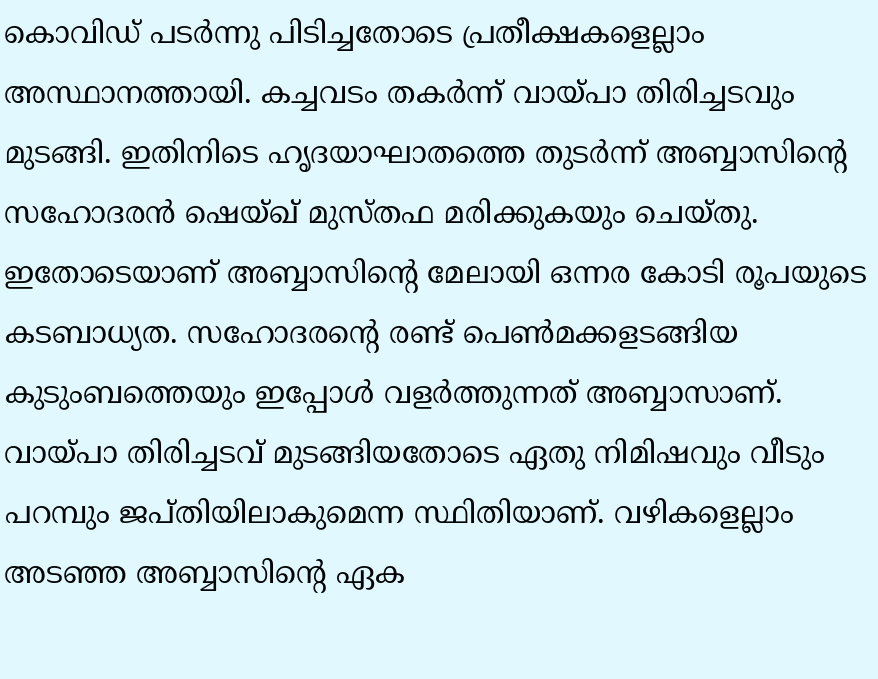കൊവിഡ് പടർന്നു പിടിച്ചതോടെ പ്രതീക്ഷകളെല്ലാം അസ്ഥാനത്തായി. കച്ചവടം തകർന്ന് വായ്പാ തിരിച്ചടവും മുടങ്ങി. ഇതിനിടെ ഹൃദയാഘാതത്തെ തുടർന്ന് അബ്ബാസിന്റെ സഹോദരൻ ഷെയ്ഖ് മുസ്തഫ മരിക്കുകയും ചെയ്തു.
ഇതോടെയാണ് അബ്ബാസിന്റെ മേലായി ഒന്നര കോടി രൂപയുടെ കടബാധ്യത. സഹോദരന്റെ രണ്ട് പെൺമക്കളടങ്ങിയ കുടുംബത്തെയും ഇപ്പോൾ വളർത്തുന്നത് അബ്ബാസാണ്. വായ്പാ തിരിച്ചടവ് മുടങ്ങിയതോടെ ഏതു നിമിഷവും വീടും പറമ്പും ജപ്തിയിലാകുമെന്ന സ്ഥിതിയാണ്. വഴികളെല്ലാം അടഞ്ഞ അബ്ബാസിന്റെ ഏക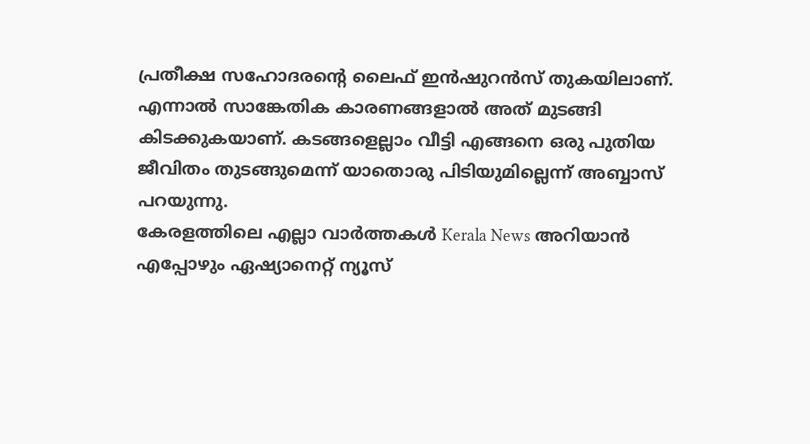പ്രതീക്ഷ സഹോദരന്റെ ലൈഫ് ഇൻഷുറൻസ് തുകയിലാണ്. എന്നാൽ സാങ്കേതിക കാരണങ്ങളാൽ അത് മുടങ്ങി കിടക്കുകയാണ്. കടങ്ങളെല്ലാം വീട്ടി എങ്ങനെ ഒരു പുതിയ ജീവിതം തുടങ്ങുമെന്ന് യാതൊരു പിടിയുമില്ലെന്ന് അബ്ബാസ് പറയുന്നു.
കേരളത്തിലെ എല്ലാ വാർത്തകൾ Kerala News അറിയാൻ എപ്പോഴും ഏഷ്യാനെറ്റ് ന്യൂസ്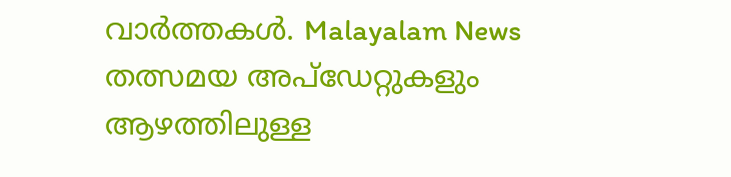വാർത്തകൾ. Malayalam News തത്സമയ അപ്ഡേറ്റുകളും ആഴത്തിലുള്ള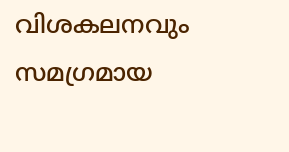വിശകലനവും സമഗ്രമായ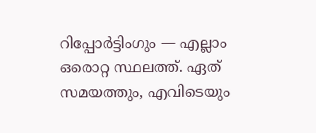റിപ്പോർട്ടിംഗും — എല്ലാം ഒരൊറ്റ സ്ഥലത്ത്. ഏത് സമയത്തും, എവിടെയും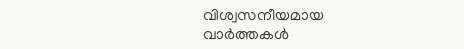വിശ്വസനീയമായ വാർത്തകൾ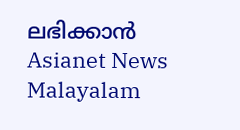ലഭിക്കാൻ Asianet News Malayalam